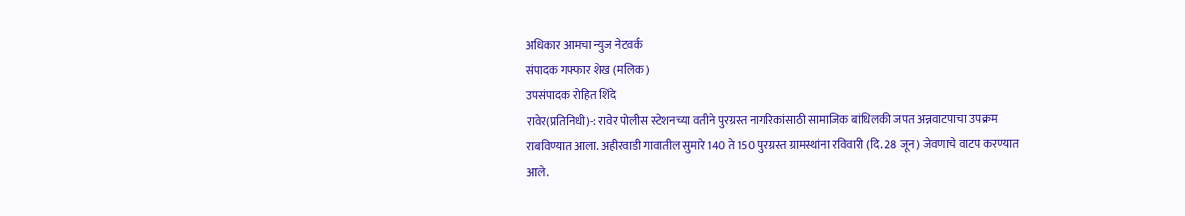अधिकार आमचा न्युज नेटवर्क
संपादक गफ्फार शेख (मलिक)
उपसंपादक रोहित शिंदे
रावेर(प्रतिनिधी)-: रावेर पोलीस स्टेशनच्या वतीने पुरग्रस्त नागरिकांसाठी सामाजिक बांधिलकी जपत अन्नवाटपाचा उपक्रम राबविण्यात आला. अहीरवाडी गावातील सुमारे 140 ते 150 पुरग्रस्त ग्रामस्थांना रविवारी (दि. 28 जून) जेवणाचे वाटप करण्यात आले.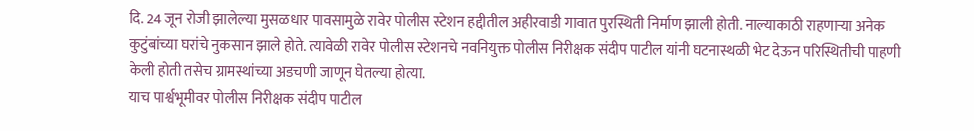दि. 24 जून रोजी झालेल्या मुसळधार पावसामुळे रावेर पोलीस स्टेशन हद्दीतील अहीरवाडी गावात पुरस्थिती निर्माण झाली होती. नाल्याकाठी राहणाऱ्या अनेक कुटुंबांच्या घरांचे नुकसान झाले होते. त्यावेळी रावेर पोलीस स्टेशनचे नवनियुक्त पोलीस निरीक्षक संदीप पाटील यांनी घटनास्थळी भेट देऊन परिस्थितीची पाहणी केली होती तसेच ग्रामस्थांच्या अडचणी जाणून घेतल्या होत्या.
याच पार्श्वभूमीवर पोलीस निरीक्षक संदीप पाटील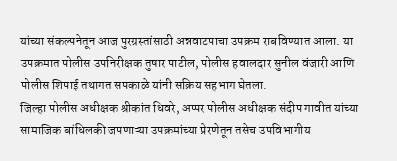यांच्या संकल्पनेतून आज पुरग्रस्तांसाठी अन्नवाटपाचा उपक्रम राबविण्यात आला. या उपक्रमात पोलीस उपनिरीक्षक तुषार पाटील, पोलीस हवालदार सुनील वंजारी आणि पोलीस शिपाई तथागत सपकाळे यांनी सक्रिय सहभाग घेतला.
जिल्हा पोलीस अधीक्षक श्रीकांत धिवरे, अप्पर पोलीस अधीक्षक संदीप गावीत यांच्या सामाजिक बांधिलकी जपणाऱ्या उपक्रमांच्या प्रेरणेतून तसेच उपविभागीय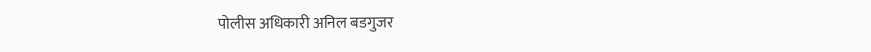पोलीस अधिकारी अनिल बडगुजर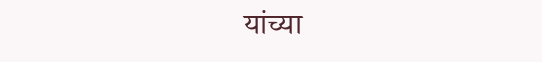यांच्या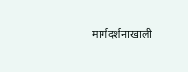मार्गदर्शनाखाली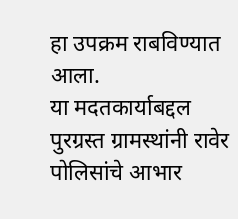हा उपक्रम राबविण्यात आला.
या मदतकार्याबद्दल पुरग्रस्त ग्रामस्थांनी रावेर पोलिसांचे आभार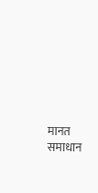मानत समाधान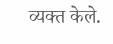व्यक्त केले.